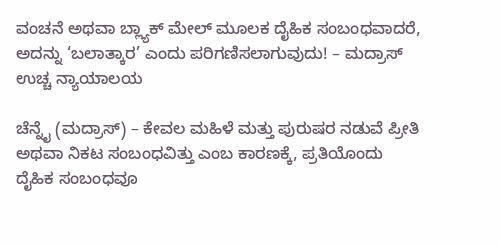ವಂಚನೆ ಅಥವಾ ಬ್ಲ್ಯಾಕ್‌ ಮೇಲ್ ಮೂಲಕ ದೈಹಿಕ ಸಂಬಂಧವಾದರೆ, ಅದನ್ನು ‘ಬಲಾತ್ಕಾರ’ ಎಂದು ಪರಿಗಣಿಸಲಾಗುವುದು! – ಮದ್ರಾಸ್ ಉಚ್ಚ ನ್ಯಾಯಾಲಯ

ಚೆನ್ನೈ (ಮದ್ರಾಸ್) – ಕೇವಲ ಮಹಿಳೆ ಮತ್ತು ಪುರುಷರ ನಡುವೆ ಪ್ರೀತಿ ಅಥವಾ ನಿಕಟ ಸಂಬಂಧವಿತ್ತು ಎಂಬ ಕಾರಣಕ್ಕೆ, ಪ್ರತಿಯೊಂದು ದೈಹಿಕ ಸಂಬಂಧವೂ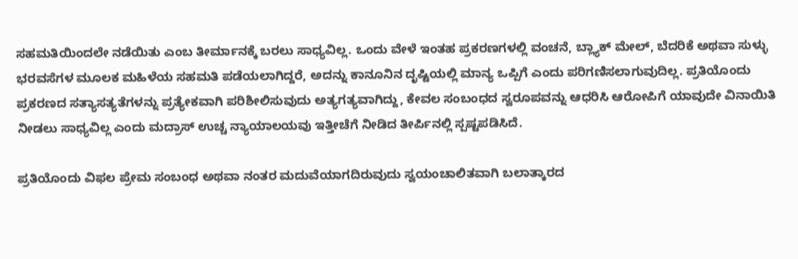ಸಹಮತಿಯಿಂದಲೇ ನಡೆಯಿತು ಎಂಬ ತೀರ್ಮಾನಕ್ಕೆ ಬರಲು ಸಾಧ್ಯವಿಲ್ಲ. ಒಂದು ವೇಳೆ ಇಂತಹ ಪ್ರಕರಣಗಳಲ್ಲಿ ವಂಚನೆ, ಬ್ಲ್ಯಾಕ್‌ ಮೇಲ್, ಬೆದರಿಕೆ ಅಥವಾ ಸುಳ್ಳು ಭರವಸೆಗಳ ಮೂಲಕ ಮಹಿಳೆಯ ಸಹಮತಿ ಪಡೆಯಲಾಗಿದ್ದರೆ, ಅದನ್ನು ಕಾನೂನಿನ ದೃಷ್ಟಿಯಲ್ಲಿ ಮಾನ್ಯ ಒಪ್ಪಿಗೆ ಎಂದು ಪರಿಗಣಿಸಲಾಗುವುದಿಲ್ಲ. ಪ್ರತಿಯೊಂದು ಪ್ರಕರಣದ ಸತ್ಯಾಸತ್ಯತೆಗಳನ್ನು ಪ್ರತ್ಯೇಕವಾಗಿ ಪರಿಶೀಲಿಸುವುದು ಅತ್ಯಗತ್ಯವಾಗಿದ್ದು, ಕೇವಲ ಸಂಬಂಧದ ಸ್ವರೂಪವನ್ನು ಆಧರಿಸಿ ಆರೋಪಿಗೆ ಯಾವುದೇ ವಿನಾಯಿತಿ ನೀಡಲು ಸಾಧ್ಯವಿಲ್ಲ ಎಂದು ಮದ್ರಾಸ್ ಉಚ್ಚ ನ್ಯಾಯಾಲಯವು ಇತ್ತೀಚೆಗೆ ನೀಡಿದ ತೀರ್ಪಿನಲ್ಲಿ ಸ್ಪಷ್ಟಪಡಿಸಿದೆ.

ಪ್ರತಿಯೊಂದು ವಿಫಲ ಪ್ರೇಮ ಸಂಬಂಧ ಅಥವಾ ನಂತರ ಮದುವೆಯಾಗದಿರುವುದು ಸ್ವಯಂಚಾಲಿತವಾಗಿ ಬಲಾತ್ಕಾರದ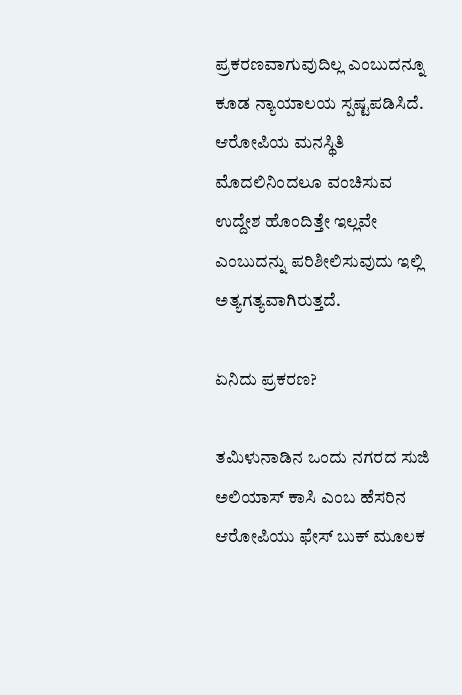ಪ್ರಕರಣವಾಗುವುದಿಲ್ಲ ಎಂಬುದನ್ನೂ ಕೂಡ ನ್ಯಾಯಾಲಯ ಸ್ಪಷ್ಟಪಡಿಸಿದೆ. ಆರೋಪಿಯ ಮನಸ್ಥಿತಿ ಮೊದಲಿನಿಂದಲೂ ವಂಚಿಸುವ ಉದ್ದೇಶ ಹೊಂದಿತ್ತೇ ಇಲ್ಲವೇ ಎಂಬುದನ್ನು ಪರಿಶೀಲಿಸುವುದು ಇಲ್ಲಿ ಅತ್ಯಗತ್ಯವಾಗಿರುತ್ತದೆ.

ಏನಿದು ಪ್ರಕರಣ?

ತಮಿಳುನಾಡಿನ ಒಂದು ನಗರದ ಸುಜಿ ಅಲಿಯಾಸ್ ಕಾಸಿ ಎಂಬ ಹೆಸರಿನ ಆರೋಪಿಯು ಫೇಸ್‌ ಬುಕ್ ಮೂಲಕ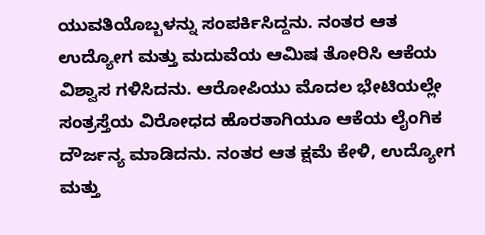ಯುವತಿಯೊಬ್ಬಳನ್ನು ಸಂಪರ್ಕಿಸಿದ್ದನು. ನಂತರ ಆತ ಉದ್ಯೋಗ ಮತ್ತು ಮದುವೆಯ ಆಮಿಷ ತೋರಿಸಿ ಆಕೆಯ ವಿಶ್ವಾಸ ಗಳಿಸಿದನು. ಆರೋಪಿಯು ಮೊದಲ ಭೇಟಿಯಲ್ಲೇ ಸಂತ್ರಸ್ತೆಯ ವಿರೋಧದ ಹೊರತಾಗಿಯೂ ಆಕೆಯ ಲೈಂಗಿಕ ದೌರ್ಜನ್ಯ ಮಾಡಿದನು. ನಂತರ ಆತ ಕ್ಷಮೆ ಕೇಳಿ, ಉದ್ಯೋಗ ಮತ್ತು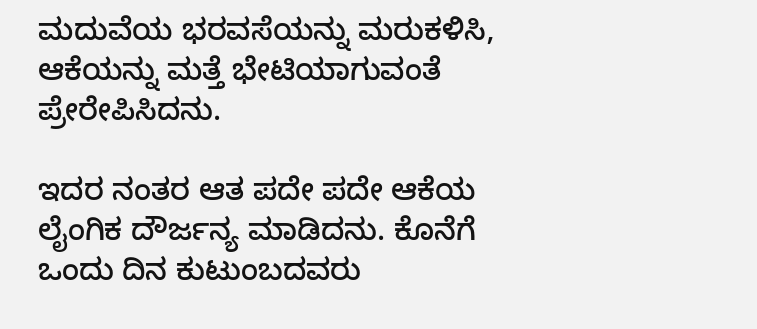ಮದುವೆಯ ಭರವಸೆಯನ್ನು ಮರುಕಳಿಸಿ, ಆಕೆಯನ್ನು ಮತ್ತೆ ಭೇಟಿಯಾಗುವಂತೆ ಪ್ರೇರೇಪಿಸಿದನು.

ಇದರ ನಂತರ ಆತ ಪದೇ ಪದೇ ಆಕೆಯ ಲೈಂಗಿಕ ದೌರ್ಜನ್ಯ ಮಾಡಿದನು. ಕೊನೆಗೆ ಒಂದು ದಿನ ಕುಟುಂಬದವರು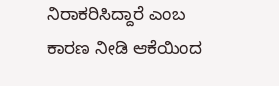ನಿರಾಕರಿಸಿದ್ದಾರೆ ಎಂಬ ಕಾರಣ ನೀಡಿ ಆಕೆಯಿಂದ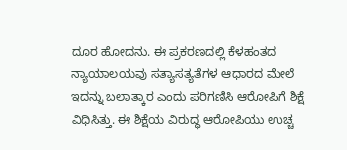ದೂರ ಹೋದನು. ಈ ಪ್ರಕರಣದಲ್ಲಿ ಕೆಳಹಂತದ ನ್ಯಾಯಾಲಯವು ಸತ್ಯಾಸತ್ಯತೆಗಳ ಆಧಾರದ ಮೇಲೆ ಇದನ್ನು ಬಲಾತ್ಕಾರ ಎಂದು ಪರಿಗಣಿಸಿ ಆರೋಪಿಗೆ ಶಿಕ್ಷೆ ವಿಧಿಸಿತ್ತು. ಈ ಶಿಕ್ಷೆಯ ವಿರುದ್ಧ ಆರೋಪಿಯು ಉಚ್ಚ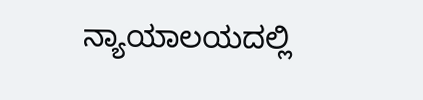ನ್ಯಾಯಾಲಯದಲ್ಲಿ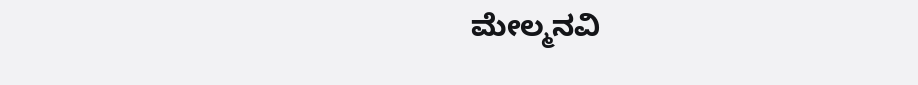ಮೇಲ್ಮನವಿ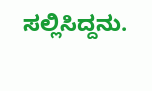ಸಲ್ಲಿಸಿದ್ದನು.